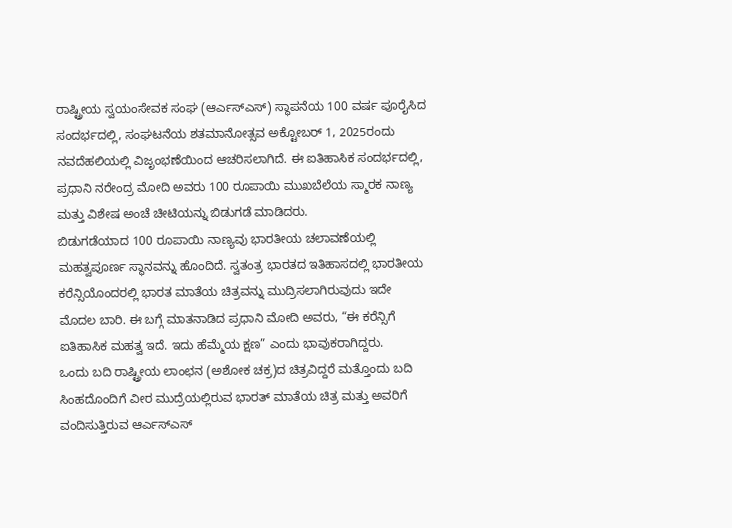ರಾಷ್ಟ್ರೀಯ ಸ್ವಯಂಸೇವಕ ಸಂಘ (ಆರ್ಎಸ್ಎಸ್) ಸ್ಥಾಪನೆಯ 100 ವರ್ಷ ಪೂರೈಸಿದ ಸಂದರ್ಭದಲ್ಲಿ, ಸಂಘಟನೆಯ ಶತಮಾನೋತ್ಸವ ಅಕ್ಟೋಬರ್ 1, 2025ರಂದು ನವದೆಹಲಿಯಲ್ಲಿ ವಿಜೃಂಭಣೆಯಿಂದ ಆಚರಿಸಲಾಗಿದೆ. ಈ ಐತಿಹಾಸಿಕ ಸಂದರ್ಭದಲ್ಲಿ, ಪ್ರಧಾನಿ ನರೇಂದ್ರ ಮೋದಿ ಅವರು 100 ರೂಪಾಯಿ ಮುಖಬೆಲೆಯ ಸ್ಮಾರಕ ನಾಣ್ಯ ಮತ್ತು ವಿಶೇಷ ಅಂಚೆ ಚೀಟಿಯನ್ನು ಬಿಡುಗಡೆ ಮಾಡಿದರು.
ಬಿಡುಗಡೆಯಾದ 100 ರೂಪಾಯಿ ನಾಣ್ಯವು ಭಾರತೀಯ ಚಲಾವಣೆಯಲ್ಲಿ ಮಹತ್ವಪೂರ್ಣ ಸ್ಥಾನವನ್ನು ಹೊಂದಿದೆ. ಸ್ವತಂತ್ರ ಭಾರತದ ಇತಿಹಾಸದಲ್ಲಿ ಭಾರತೀಯ ಕರೆನ್ಸಿಯೊಂದರಲ್ಲಿ ಭಾರತ ಮಾತೆಯ ಚಿತ್ರವನ್ನು ಮುದ್ರಿಸಲಾಗಿರುವುದು ಇದೇ ಮೊದಲ ಬಾರಿ. ಈ ಬಗ್ಗೆ ಮಾತನಾಡಿದ ಪ್ರಧಾನಿ ಮೋದಿ ಅವರು, “ಈ ಕರೆನ್ಸಿಗೆ ಐತಿಹಾಸಿಕ ಮಹತ್ವ ಇದೆ. ಇದು ಹೆಮ್ಮೆಯ ಕ್ಷಣ” ಎಂದು ಭಾವುಕರಾಗಿದ್ದರು.
ಒಂದು ಬದಿ ರಾಷ್ಟ್ರೀಯ ಲಾಂಛನ (ಅಶೋಕ ಚಕ್ರ)ದ ಚಿತ್ರವಿದ್ದರೆ ಮತ್ತೊಂದು ಬದಿ ಸಿಂಹದೊಂದಿಗೆ ವೀರ ಮುದ್ರೆಯಲ್ಲಿರುವ ಭಾರತ್ ಮಾತೆಯ ಚಿತ್ರ ಮತ್ತು ಅವರಿಗೆ ವಂದಿಸುತ್ತಿರುವ ಆರ್ಎಸ್ಎಸ್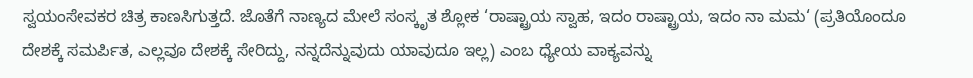ಸ್ವಯಂಸೇವಕರ ಚಿತ್ರ ಕಾಣಸಿಗುತ್ತದೆ. ಜೊತೆಗೆ ನಾಣ್ಯದ ಮೇಲೆ ಸಂಸ್ಕೃತ ಶ್ಲೋಕ ‘ರಾಷ್ಟ್ರಾಯ ಸ್ವಾಹ, ಇದಂ ರಾಷ್ಟ್ರಾಯ, ಇದಂ ನಾ ಮಮ‘ (ಪ್ರತಿಯೊಂದೂ ದೇಶಕ್ಕೆ ಸಮರ್ಪಿತ, ಎಲ್ಲವೂ ದೇಶಕ್ಕೆ ಸೇರಿದ್ದು, ನನ್ನದೆನ್ನುವುದು ಯಾವುದೂ ಇಲ್ಲ) ಎಂಬ ಧ್ಯೇಯ ವಾಕ್ಯವನ್ನು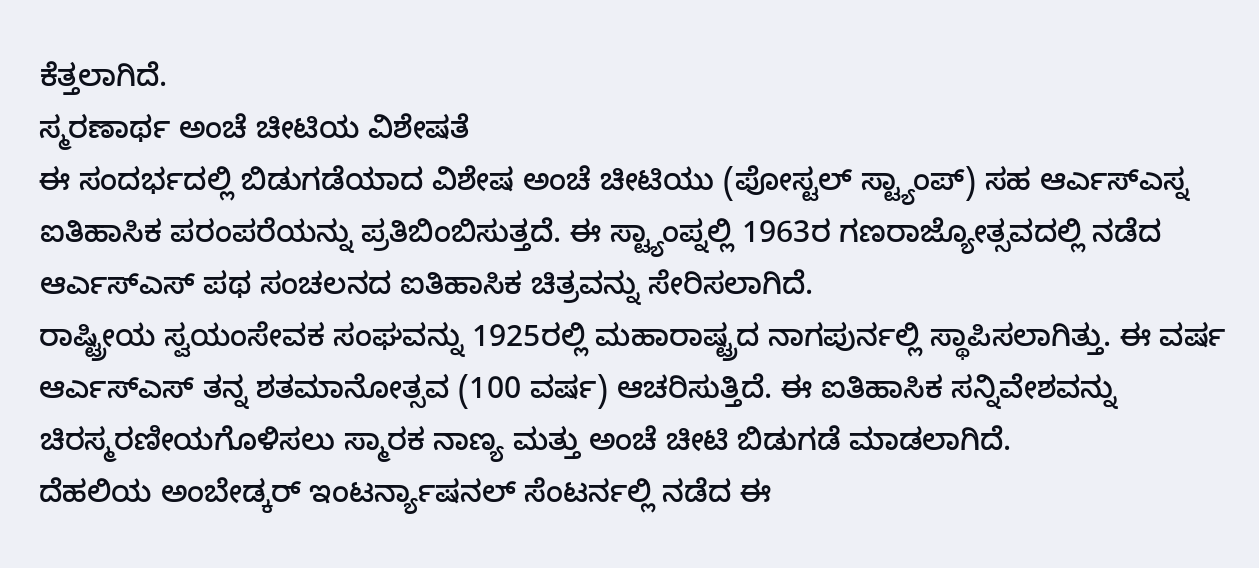ಕೆತ್ತಲಾಗಿದೆ.
ಸ್ಮರಣಾರ್ಥ ಅಂಚೆ ಚೀಟಿಯ ವಿಶೇಷತೆ
ಈ ಸಂದರ್ಭದಲ್ಲಿ ಬಿಡುಗಡೆಯಾದ ವಿಶೇಷ ಅಂಚೆ ಚೀಟಿಯು (ಪೋಸ್ಟಲ್ ಸ್ಟ್ಯಾಂಪ್) ಸಹ ಆರ್ಎಸ್ಎಸ್ನ ಐತಿಹಾಸಿಕ ಪರಂಪರೆಯನ್ನು ಪ್ರತಿಬಿಂಬಿಸುತ್ತದೆ. ಈ ಸ್ಟ್ಯಾಂಪ್ನಲ್ಲಿ 1963ರ ಗಣರಾಜ್ಯೋತ್ಸವದಲ್ಲಿ ನಡೆದ ಆರ್ಎಸ್ಎಸ್ ಪಥ ಸಂಚಲನದ ಐತಿಹಾಸಿಕ ಚಿತ್ರವನ್ನು ಸೇರಿಸಲಾಗಿದೆ.
ರಾಷ್ಟ್ರೀಯ ಸ್ವಯಂಸೇವಕ ಸಂಘವನ್ನು 1925ರಲ್ಲಿ ಮಹಾರಾಷ್ಟ್ರದ ನಾಗಪುರ್ನಲ್ಲಿ ಸ್ಥಾಪಿಸಲಾಗಿತ್ತು. ಈ ವರ್ಷ ಆರ್ಎಸ್ಎಸ್ ತನ್ನ ಶತಮಾನೋತ್ಸವ (100 ವರ್ಷ) ಆಚರಿಸುತ್ತಿದೆ. ಈ ಐತಿಹಾಸಿಕ ಸನ್ನಿವೇಶವನ್ನು ಚಿರಸ್ಮರಣೀಯಗೊಳಿಸಲು ಸ್ಮಾರಕ ನಾಣ್ಯ ಮತ್ತು ಅಂಚೆ ಚೀಟಿ ಬಿಡುಗಡೆ ಮಾಡಲಾಗಿದೆ.
ದೆಹಲಿಯ ಅಂಬೇಡ್ಕರ್ ಇಂಟರ್ನ್ಯಾಷನಲ್ ಸೆಂಟರ್ನಲ್ಲಿ ನಡೆದ ಈ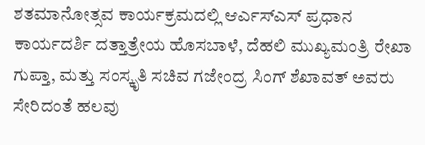ಶತಮಾನೋತ್ಸವ ಕಾರ್ಯಕ್ರಮದಲ್ಲಿ ಆರ್ಎಸ್ಎಸ್ ಪ್ರಧಾನ ಕಾರ್ಯದರ್ಶಿ ದತ್ತಾತ್ರೇಯ ಹೊಸಬಾಳೆ, ದೆಹಲಿ ಮುಖ್ಯಮಂತ್ರಿ ರೇಖಾ ಗುಪ್ತಾ, ಮತ್ತು ಸಂಸ್ಕೃತಿ ಸಚಿವ ಗಜೇಂದ್ರ ಸಿಂಗ್ ಶೆಖಾವತ್ ಅವರು ಸೇರಿದಂತೆ ಹಲವು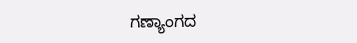ಗಣ್ಯಾಂಗದ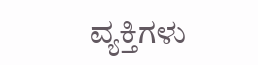ವ್ಯಕ್ತಿಗಳು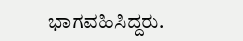ಭಾಗವಹಿಸಿದ್ದರು.